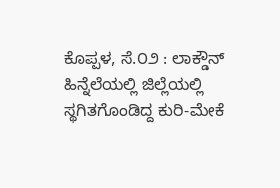ಕೊಪ್ಪಳ, ಸೆ.೦೨ : ಲಾಕ್ಡೌನ್ ಹಿನ್ನೆಲೆಯಲ್ಲಿ ಜಿಲ್ಲೆಯಲ್ಲಿ ಸ್ಥಗಿತಗೊಂಡಿದ್ದ ಕುರಿ-ಮೇಕೆ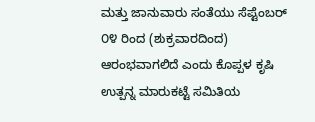ಮತ್ತು ಜಾನುವಾರು ಸಂತೆಯು ಸೆಪ್ಟೆಂಬರ್ ೦೪ ರಿಂದ (ಶುಕ್ರವಾರದಿಂದ) ಆರಂಭವಾಗಲಿದೆ ಎಂದು ಕೊಪ್ಪಳ ಕೃಷಿ ಉತ್ಪನ್ನ ಮಾರುಕಟ್ಟೆ ಸಮಿತಿಯ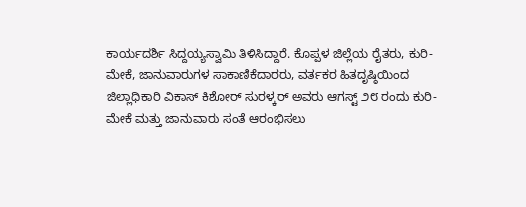ಕಾರ್ಯದರ್ಶಿ ಸಿದ್ದಯ್ಯಸ್ವಾಮಿ ತಿಳಿಸಿದ್ದಾರೆ. ಕೊಪ್ಪಳ ಜಿಲ್ಲೆಯ ರೈತರು, ಕುರಿ-ಮೇಕೆ, ಜಾನುವಾರುಗಳ ಸಾಕಾಣಿಕೆದಾರರು, ವರ್ತಕರ ಹಿತದೃಷ್ಠಿಯಿಂದ ಜಿಲ್ಲಾಧಿಕಾರಿ ವಿಕಾಸ್ ಕಿಶೋರ್ ಸುರಳ್ಕರ್ ಅವರು ಆಗಸ್ಟ್ ೨೮ ರಂದು ಕುರಿ-ಮೇಕೆ ಮತ್ತು ಜಾನುವಾರು ಸಂತೆ ಆರಂಭಿಸಲು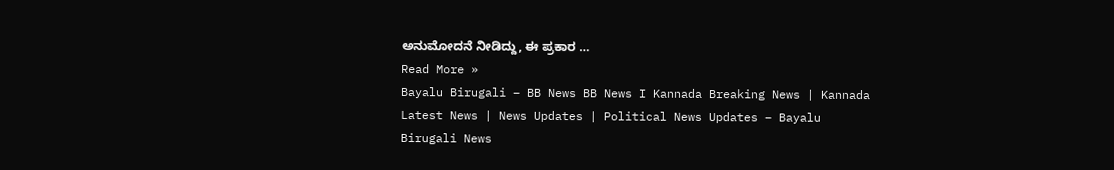ಅನುಮೋದನೆ ನೀಡಿದ್ದು, ಈ ಪ್ರಕಾರ …
Read More »
Bayalu Birugali – BB News BB News I Kannada Breaking News | Kannada Latest News | News Updates | Political News Updates – Bayalu Birugali News